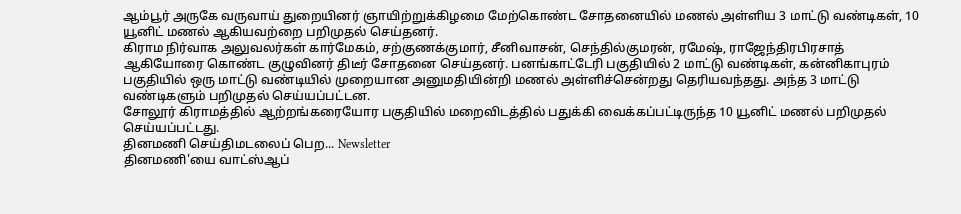ஆம்பூர் அருகே வருவாய் துறையினர் ஞாயிற்றுக்கிழமை மேற்கொண்ட சோதனையில் மணல் அள்ளிய 3 மாட்டு வண்டிகள், 10 யூனிட் மணல் ஆகியவற்றை பறிமுதல் செய்தனர்.
கிராம நிர்வாக அலுவலர்கள் கார்மேகம், சற்குணக்குமார், சீனிவாசன், செந்தில்குமரன், ரமேஷ், ராஜேந்திரபிரசாத் ஆகியோரை கொண்ட குழுவினர் திடீர் சோதனை செய்தனர். பனங்காட்டேரி பகுதியில் 2 மாட்டு வண்டிகள், கன்னிகாபுரம் பகுதியில் ஒரு மாட்டு வண்டியில் முறையான அனுமதியின்றி மணல் அள்ளிச்சென்றது தெரியவந்தது. அந்த 3 மாட்டு வண்டிகளும் பறிமுதல் செய்யப்பட்டன.
சோலூர் கிராமத்தில் ஆற்றங்கரையோர பகுதியில் மறைவிடத்தில் பதுக்கி வைக்கப்பட்டிருந்த 10 யூனிட் மணல் பறிமுதல் செய்யப்பட்டது.
தினமணி செய்திமடலைப் பெற... Newsletter
தினமணி'யை வாட்ஸ்ஆப்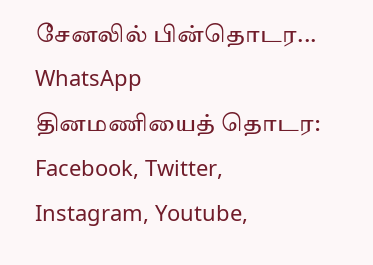சேனலில் பின்தொடர... WhatsApp
தினமணியைத் தொடர: Facebook, Twitter, Instagram, Youtube,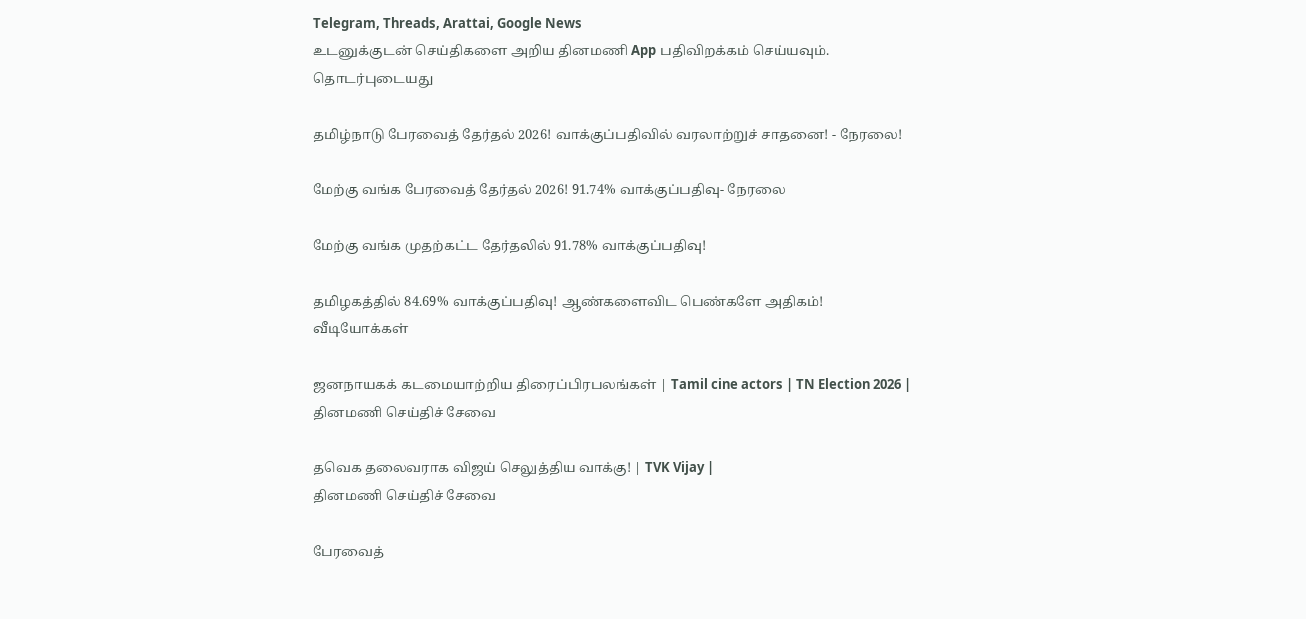Telegram, Threads, Arattai, Google News
உடனுக்குடன் செய்திகளை அறிய தினமணி App பதிவிறக்கம் செய்யவும்.
தொடர்புடையது

தமிழ்நாடு பேரவைத் தேர்தல் 2026! வாக்குப்பதிவில் வரலாற்றுச் சாதனை! - நேரலை!

மேற்கு வங்க பேரவைத் தேர்தல் 2026! 91.74% வாக்குப்பதிவு- நேரலை

மேற்கு வங்க முதற்கட்ட தேர்தலில் 91.78% வாக்குப்பதிவு!

தமிழகத்தில் 84.69% வாக்குப்பதிவு! ஆண்களைவிட பெண்களே அதிகம்!
வீடியோக்கள்

ஜனநாயகக் கடமையாற்றிய திரைப்பிரபலங்கள் | Tamil cine actors | TN Election 2026 |
தினமணி செய்திச் சேவை

தவெக தலைவராக விஜய் செலுத்திய வாக்கு! | TVK Vijay |
தினமணி செய்திச் சேவை

பேரவைத்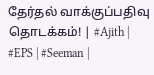தேர்தல் வாக்குப்பதிவு தொடக்கம்! | #Ajith | #EPS | #Seeman |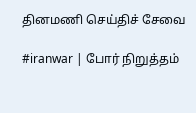தினமணி செய்திச் சேவை

#iranwar | போர் நிறுத்தம்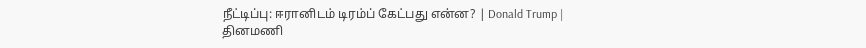நீட்டிப்பு: ஈரானிடம் டிரம்ப் கேட்பது என்ன? | Donald Trump |
தினமணி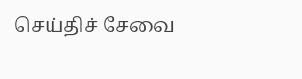செய்திச் சேவை